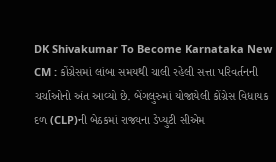DK Shivakumar To Become Karnataka New CM : કોંગ્રેસમાં લાંબા સમયથી ચાલી રહેલી સત્તા પરિવર્તનની ચર્ચાઓનો અંત આવ્યો છે. બેંગલુરુમાં યોજાયેલી કોંગ્રેસ વિધાયક દળ (CLP)ની બેઠકમાં રાજ્યના ડેપ્યુટી સીએમ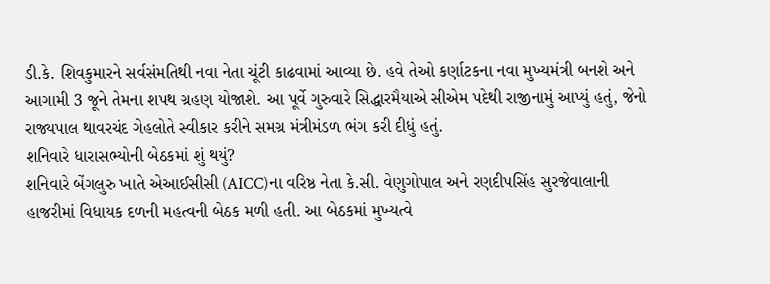ડી.કે. શિવકુમારને સર્વસંમતિથી નવા નેતા ચૂંટી કાઢવામાં આવ્યા છે. હવે તેઓ કર્ણાટકના નવા મુખ્યમંત્રી બનશે અને આગામી 3 જૂને તેમના શપથ ગ્રહણ યોજાશે. આ પૂર્વે ગુરુવારે સિદ્ધારમૈયાએ સીએમ પદેથી રાજીનામું આપ્યું હતું, જેનો રાજ્યપાલ થાવરચંદ ગેહલોતે સ્વીકાર કરીને સમગ્ર મંત્રીમંડળ ભંગ કરી દીધું હતું.
શનિવારે ધારાસભ્યોની બેઠકમાં શું થયું?
શનિવારે બેંગલુરુ ખાતે એઆઈસીસી (AICC)ના વરિષ્ઠ નેતા કે.સી. વેણુગોપાલ અને રણદીપસિંહ સુરજેવાલાની હાજરીમાં વિધાયક દળની મહત્વની બેઠક મળી હતી. આ બેઠકમાં મુખ્યત્વે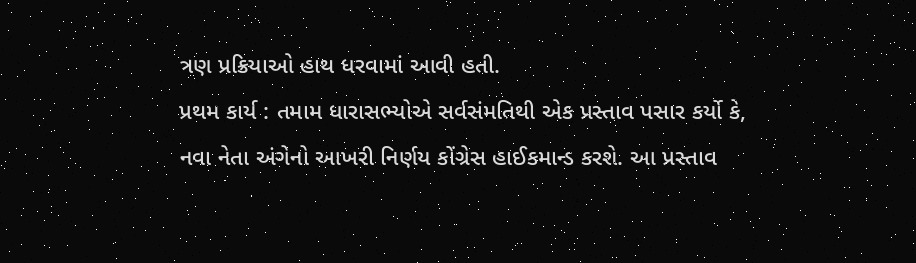ત્રણ પ્રક્રિયાઓ હાથ ધરવામાં આવી હતી.
પ્રથમ કાર્ય : તમામ ધારાસભ્યોએ સર્વસંમતિથી એક પ્રસ્તાવ પસાર કર્યો કે, નવા નેતા અંગેનો આખરી નિર્ણય કોંગ્રેસ હાઈકમાન્ડ કરશે. આ પ્રસ્તાવ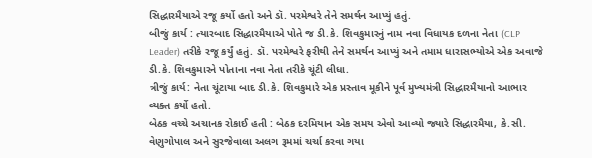સિદ્ધારમૈયાએ રજૂ કર્યો હતો અને ડૉ. પરમેશ્વરે તેને સમર્થન આપ્યું હતું.
બીજું કાર્ય : ત્યારબાદ સિદ્ધારમૈયાએ પોતે જ ડી.કે. શિવકુમારનું નામ નવા વિધાયક દળના નેતા (CLP Leader) તરીકે રજૂ કર્યું હતું. ડૉ. પરમેશ્વરે ફરીથી તેને સમર્થન આપ્યું અને તમામ ધારાસભ્યોએ એક અવાજે ડી.કે. શિવકુમારને પોતાના નવા નેતા તરીકે ચૂંટી લીધા.
ત્રીજું કાર્ય: નેતા ચૂંટાયા બાદ ડી.કે. શિવકુમારે એક પ્રસ્તાવ મૂકીને પૂર્વ મુખ્યમંત્રી સિદ્ધારમૈયાનો આભાર વ્યક્ત કર્યો હતો.
બેઠક વચ્ચે અચાનક રોકાઈ હતી : બેઠક દરમિયાન એક સમય એવો આવ્યો જ્યારે સિદ્ધારમૈયા, કે.સી. વેણુગોપાલ અને સુરજેવાલા અલગ રૂમમાં ચર્ચા કરવા ગયા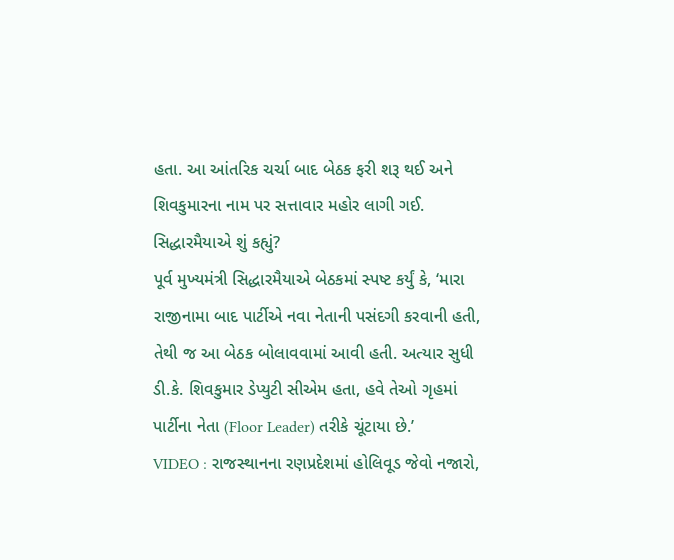હતા. આ આંતરિક ચર્ચા બાદ બેઠક ફરી શરૂ થઈ અને શિવકુમારના નામ પર સત્તાવાર મહોર લાગી ગઈ.
સિદ્ધારમૈયાએ શું કહ્યું?
પૂર્વ મુખ્યમંત્રી સિદ્ધારમૈયાએ બેઠકમાં સ્પષ્ટ કર્યું કે, ‘મારા રાજીનામા બાદ પાર્ટીએ નવા નેતાની પસંદગી કરવાની હતી, તેથી જ આ બેઠક બોલાવવામાં આવી હતી. અત્યાર સુધી ડી.કે. શિવકુમાર ડેપ્યુટી સીએમ હતા, હવે તેઓ ગૃહમાં પાર્ટીના નેતા (Floor Leader) તરીકે ચૂંટાયા છે.’
VIDEO : રાજસ્થાનના રણપ્રદેશમાં હોલિવૂડ જેવો નજારો,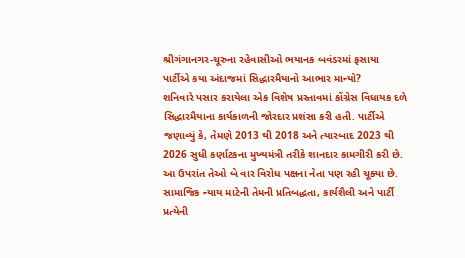શ્રીગંગાનગર-ચૂરુના રહેવાસીઓ ભયાનક બવંડરમાં ફસાયા
પાર્ટીએ કયા અંદાજમાં સિદ્ધારમૈયાનો આભાર માન્યો?
શનિવારે પસાર કરાયેલા એક વિશેષ પ્રસ્તાવમાં કોંગ્રેસ વિધાયક દળે સિદ્ધારમૈયાના કાર્યકાળની જોરદાર પ્રશંસા કરી હતી. પાર્ટીએ જણાવ્યું કે, તેમણે 2013 થી 2018 અને ત્યારબાદ 2023 થી 2026 સુધી કર્ણાટકના મુખ્યમંત્રી તરીકે શાનદાર કામગીરી કરી છે. આ ઉપરાંત તેઓ બે વાર વિરોધ પક્ષના નેતા પણ રહી ચૂક્યા છે. સામાજિક ન્યાય માટેની તેમની પ્રતિબદ્ધતા, કાર્યશૈલી અને પાર્ટી પ્રત્યેની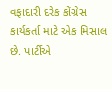વફાદારી દરેક કોંગ્રેસ કાર્યકર્તા માટે એક મિસાલ છે. પાર્ટીએ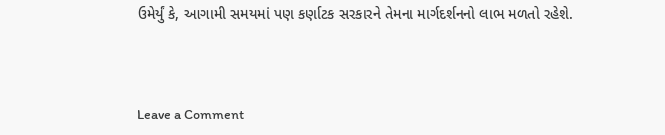ઉમેર્યું કે, આગામી સમયમાં પણ કર્ણાટક સરકારને તેમના માર્ગદર્શનનો લાભ મળતો રહેશે.



Leave a Comment